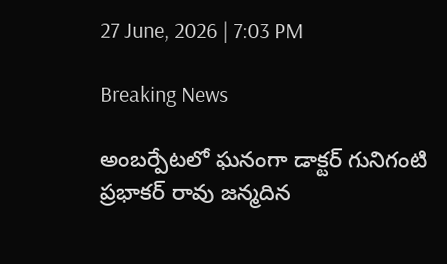27 June, 2026 | 7:03 PM

Breaking News

అంబర్పేటలో ఘనంగా డాక్టర్ గునిగంటి ప్రభాకర్ రావు జన్మదిన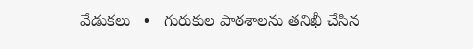వేడుకలు   •   గురుకుల పాఠశాలను తనిఖీ చేసిన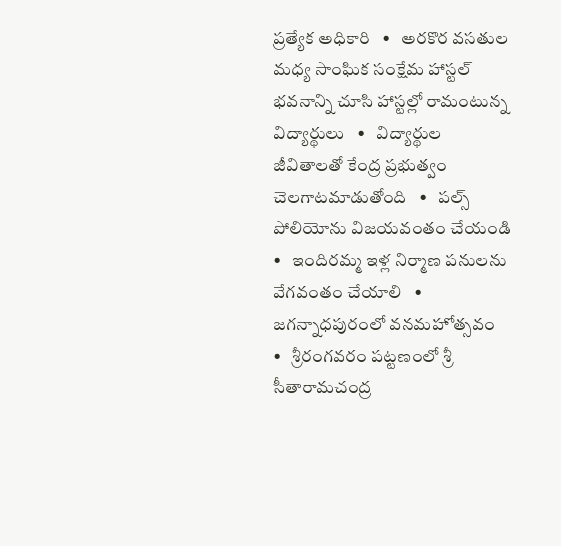ప్రత్యేక అధికారి   •   అరకొర వసతుల మధ్య సాంఘిక సంక్షేమ హాస్టల్ భవనాన్ని చూసి హాస్టల్లో రామంటున్న విద్యార్థులు   •   విద్యార్థుల జీవితాలతో కేంద్ర ప్రభుత్వం చెలగాటమాడుతోంది   •   పల్స్ పోలియోను విజయవంతం చేయండి   •   ఇందిరమ్మ ఇళ్ల నిర్మాణ పనులను వేగవంతం చేయాలి   •   జగన్నాధపురంలో వనమహోత్సవం   •   శ్రీరంగవరం పట్టణంలో శ్రీ సీతారామచంద్ర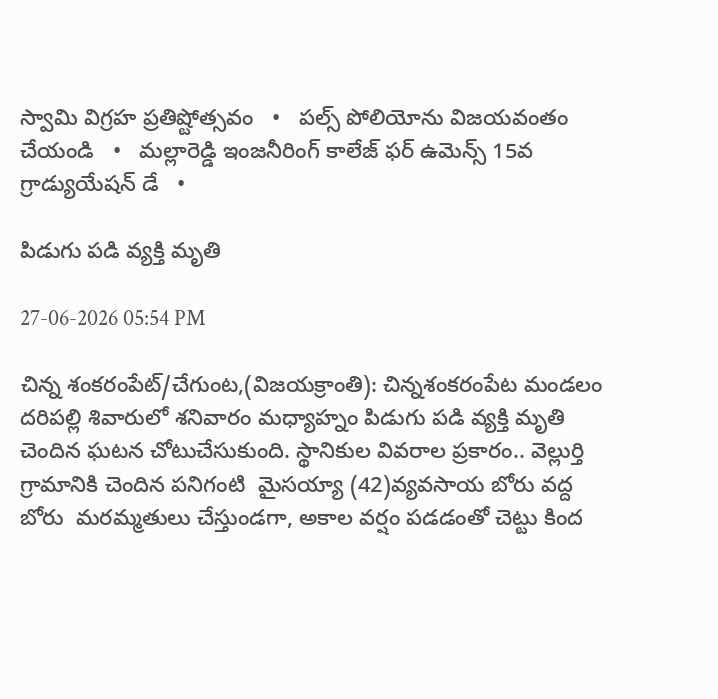స్వామి విగ్రహ ప్రతిష్టోత్సవం   •   పల్స్ పోలియోను విజయవంతం చేయండి   •   మల్లారెడ్డి ఇంజనీరింగ్ కాలేజ్ ఫర్ ఉమెన్స్ 15వ గ్రాడ్యుయేషన్ డే   •

పిడుగు పడి వ్యక్తి మృతి

27-06-2026 05:54 PM

చిన్న శంకరంపేట్/చేగుంట,(విజయక్రాంతి): చిన్నశంకరంపేట మండలం దరిపల్లి శివారులో శనివారం మధ్యాహ్నం పిడుగు పడి వ్యక్తి మృతి చెందిన ఘటన చోటుచేసుకుంది. స్థానికుల వివరాల ప్రకారం.. వెల్లుర్తి గ్రామానికి చెందిన పనిగంటి  మైసయ్యా (42)వ్యవసాయ బోరు వద్ద బోరు  మరమ్మతులు చేస్తుండగా, అకాల వర్షం పడడంతో చెట్టు కింద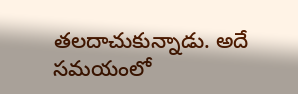తలదాచుకున్నాడు. అదే సమయంలో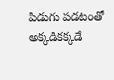పిడుగు పడటంతో అక్కడికక్కడే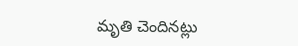మృతి చెందినట్లు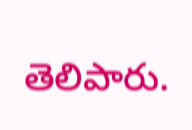తెలిపారు.